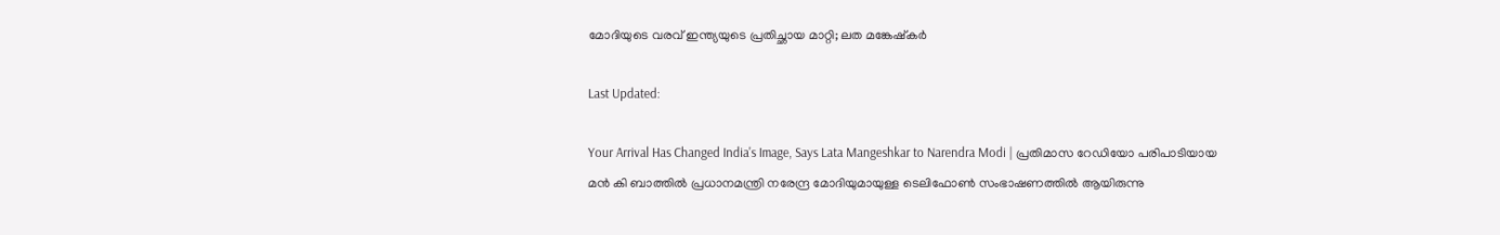മോദിയുടെ വരവ് ഇന്ത്യയുടെ പ്രതിച്ഛായ മാറ്റി; ലത മങ്കേഷ്‌കർ

Last Updated:

Your Arrival Has Changed India's Image, Says Lata Mangeshkar to Narendra Modi | പ്രതിമാസ റേഡിയോ പരിപാടിയായ മൻ കി ബാത്തിൽ പ്രധാനമന്ത്രി നരേന്ദ്ര മോദിയുമായുള്ള ടെലിഫോൺ സംഭാഷണത്തിൽ ആയിരുന്നു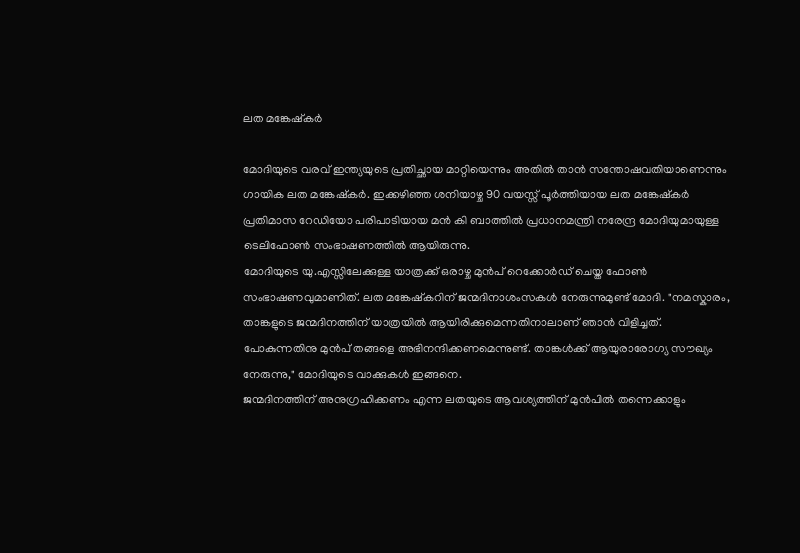ലത മങ്കേഷ്‌കർ

മോദിയുടെ വരവ് ഇന്ത്യയുടെ പ്രതിച്ഛായ മാറ്റിയെന്നും അതിൽ താൻ സന്തോഷവതിയാണെന്നും ഗായിക ലത മങ്കേഷ്‌കർ. ഇക്കഴിഞ്ഞ ശനിയാഴ്ച 90 വയസ്സ് പൂർത്തിയായ ലത മങ്കേഷ്‌കർ പ്രതിമാസ റേഡിയോ പരിപാടിയായ മൻ കി ബാത്തിൽ പ്രധാനമന്ത്രി നരേന്ദ്ര മോദിയുമായുള്ള ടെലിഫോൺ സംഭാഷണത്തിൽ ആയിരുന്നു.
മോദിയുടെ യു.എസ്സിലേക്കുള്ള യാത്രക്ക് ഒരാഴ്ച മുൻപ് റെക്കോർഡ് ചെയ്ത ഫോൺ സംഭാഷണവുമാണിത്. ലത മങ്കേഷ്കറിന് ജന്മദിനാശംസകൾ നേരുന്നുമുണ്ട് മോദി. "നമസ്കാരം, താങ്കളുടെ ജന്മദിനത്തിന് യാത്രയിൽ ആയിരിക്കുമെന്നതിനാലാണ് ഞാൻ വിളിച്ചത്. പോകുന്നതിനു മുൻപ് തങ്ങളെ അഭിനന്ദിക്കണമെന്നുണ്ട്. താങ്കൾക്ക് ആയുരാരോഗ്യ സൗഖ്യം നേരുന്നു," മോദിയുടെ വാക്കുകൾ ഇങ്ങനെ.
ജന്മദിനത്തിന് അനുഗ്രഹിക്കണം എന്ന ലതയുടെ ആവശ്യത്തിന് മുൻപിൽ തന്നെക്കാളും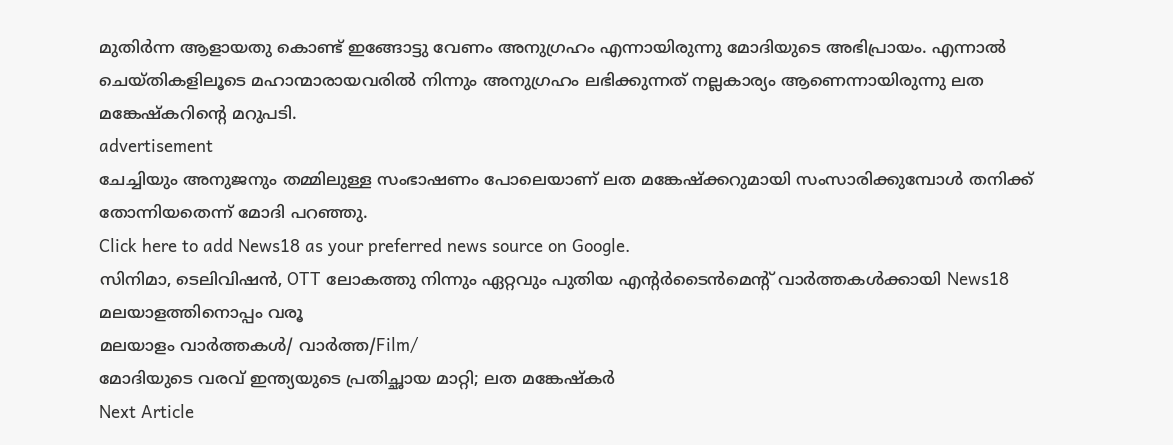മുതിർന്ന ആളായതു കൊണ്ട് ഇങ്ങോട്ടു വേണം അനുഗ്രഹം എന്നായിരുന്നു മോദിയുടെ അഭിപ്രായം. എന്നാൽ ചെയ്തികളിലൂടെ മഹാന്മാരായവരിൽ നിന്നും അനുഗ്രഹം ലഭിക്കുന്നത് നല്ലകാര്യം ആണെന്നായിരുന്നു ലത മങ്കേഷ്കറിന്റെ മറുപടി.
advertisement
ചേച്ചിയും അനുജനും തമ്മിലുള്ള സംഭാഷണം പോലെയാണ് ലത മങ്കേഷ്ക്കറുമായി സംസാരിക്കുമ്പോൾ തനിക്ക് തോന്നിയതെന്ന് മോദി പറഞ്ഞു.
Click here to add News18 as your preferred news source on Google.
സിനിമാ, ടെലിവിഷൻ, OTT ലോകത്തു നിന്നും ഏറ്റവും പുതിയ എന്റർടൈൻമെന്റ് വാർത്തകൾക്കായി News18 മലയാളത്തിനൊപ്പം വരൂ
മലയാളം വാർത്തകൾ/ വാർത്ത/Film/
മോദിയുടെ വരവ് ഇന്ത്യയുടെ പ്രതിച്ഛായ മാറ്റി; ലത മങ്കേഷ്‌കർ
Next Article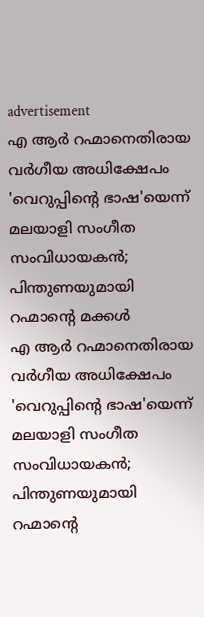advertisement
എ ആർ റഹ്മാനെതിരായ വർഗീയ അധിക്ഷേപം 'വെറുപ്പിന്റെ ഭാഷ'യെന്ന് മലയാളി സംഗീത സംവിധായകൻ; പിന്തുണയുമായി റഹ്മാന്റെ മക്കൾ
എ ആർ റഹ്മാനെതിരായ വർഗീയ അധിക്ഷേപം 'വെറുപ്പിന്റെ ഭാഷ'യെന്ന് മലയാളി സംഗീത സംവിധായകൻ; പിന്തുണയുമായി റഹ്മാന്റെ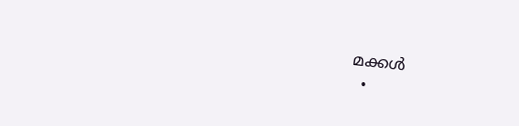മക്കൾ
  •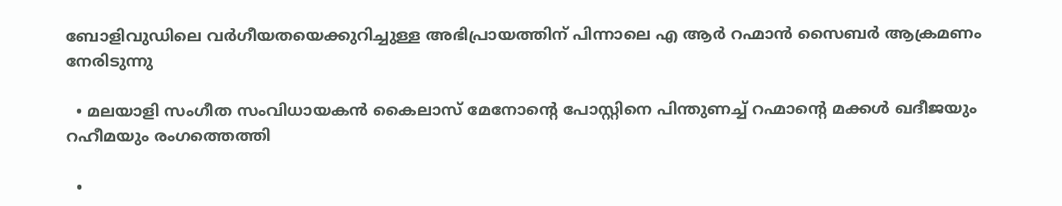ബോളിവുഡിലെ വർഗീയതയെക്കുറിച്ചുള്ള അഭിപ്രായത്തിന് പിന്നാലെ എ ആർ റഹ്മാൻ സൈബർ ആക്രമണം നേരിടുന്നു

  • മലയാളി സംഗീത സംവിധായകൻ കൈലാസ് മേനോന്റെ പോസ്റ്റിനെ പിന്തുണച്ച് റഹ്മാന്റെ മക്കൾ ഖദീജയും റഹീമയും രംഗത്തെത്തി

  •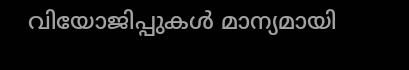വിയോജിപ്പുകൾ മാന്യമായി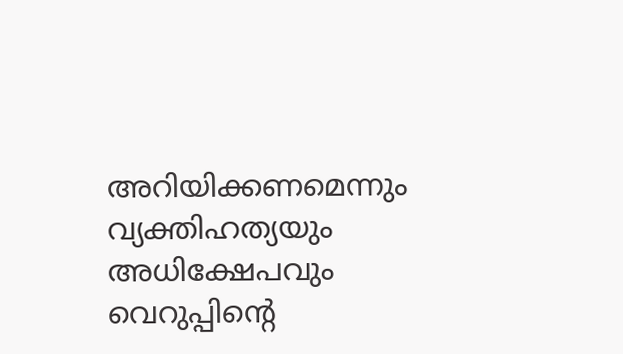അറിയിക്കണമെന്നും വ്യക്തിഹത്യയും അധിക്ഷേപവും വെറുപ്പിന്റെ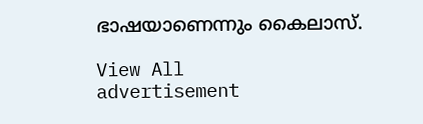ഭാഷയാണെന്നും കൈലാസ്.

View All
advertisement